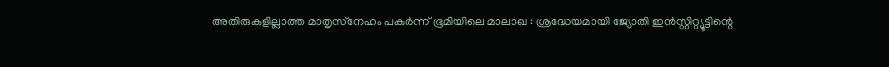അതിരുകളില്ലാത്ത മാതൃസ്‌നേഹം പകര്‍ന്ന് ഭൂമിയിലെ മാലാഖ : ശ്രദ്ധേയമായി ജ്യോതി ഇന്‍സ്റ്റിറ്റ്യൂട്ടിന്റെ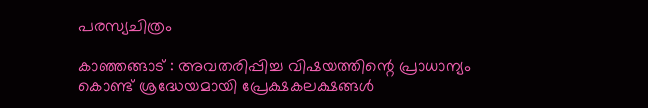പരസ്യചിത്രം

കാഞ്ഞങ്ങാട് : അവതരിപ്പിച്ച വിഷയത്തിന്റെ പ്രാധാന്യം കൊണ്ട് ശ്രദ്ധേയമായി പ്രേക്ഷകലക്ഷങ്ങള്‍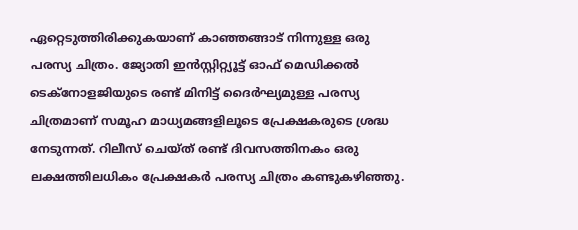ഏറ്റെടുത്തിരിക്കുകയാണ് കാഞ്ഞങ്ങാട് നിന്നുള്ള ഒരു പരസ്യ ചിത്രം. ജ്യോതി ഇന്‍സ്റ്റിറ്റ്യൂട്ട് ഓഫ് മെഡിക്കല്‍ ടെക്‌നോളജിയുടെ രണ്ട് മിനിട്ട് ദൈര്‍ഘ്യമുള്ള പരസ്യ ചിത്രമാണ് സമൂഹ മാധ്യമങ്ങളിലൂടെ പ്രേക്ഷകരുടെ ശ്രദ്ധ നേടുന്നത്. റിലീസ് ചെയ്ത് രണ്ട് ദിവസത്തിനകം ഒരു ലക്ഷത്തിലധികം പ്രേക്ഷകര്‍ പരസ്യ ചിത്രം കണ്ടുകഴിഞ്ഞു.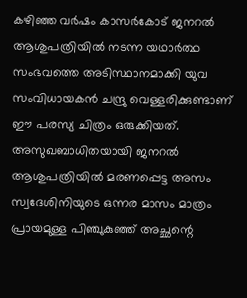കഴിഞ്ഞ വര്‍ഷം കാസര്‍കോട് ജനറല്‍ ആശുപത്രിയില്‍ നടന്ന യഥാര്‍ത്ഥ സംഭവത്തെ അടിസ്ഥാനമാക്കി യുവ സംവിധായകന്‍ ചന്ദ്രു വെള്ളരിക്കുണ്ടാണ് ഈ പരസ്യ ചിത്രം ഒരുക്കിയത്. അസുഖബാധിതയായി ജനറല്‍ ആശുപത്രിയില്‍ മരണപ്പെട്ട അസം സ്വദേശിനിയുടെ ഒന്നര മാസം മാത്രം പ്രായമുള്ള പിഞ്ചുകുഞ്ഞ് അച്ഛന്റെ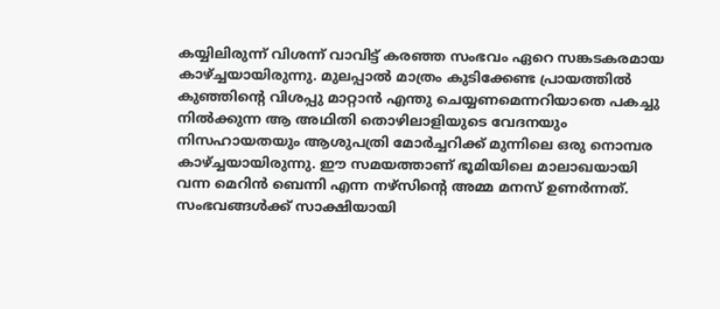കയ്യിലിരുന്ന് വിശന്ന് വാവിട്ട് കരഞ്ഞ സംഭവം ഏറെ സങ്കടകരമായ കാഴ്ച്ചയായിരുന്നു. മുലപ്പാല്‍ മാത്രം കുടിക്കേണ്ട പ്രായത്തില്‍ കുഞ്ഞിന്റെ വിശപ്പു മാറ്റാന്‍ എന്തു ചെയ്യണമെന്നറിയാതെ പകച്ചു നില്‍ക്കുന്ന ആ അഥിതി തൊഴിലാളിയുടെ വേദനയും നിസഹായതയും ആശുപത്രി മോര്‍ച്ചറിക്ക് മുന്നിലെ ഒരു നൊമ്പര കാഴ്ച്ചയായിരുന്നു. ഈ സമയത്താണ് ഭൂമിയിലെ മാലാഖയായി വന്ന മെറിന്‍ ബെന്നി എന്ന നഴ്‌സിന്റെ അമ്മ മനസ് ഉണര്‍ന്നത്. സംഭവങ്ങള്‍ക്ക് സാക്ഷിയായി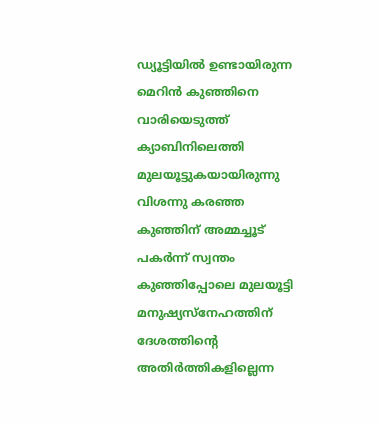ഡ്യൂട്ടിയില്‍ ഉണ്ടായിരുന്ന മെറിന്‍ കുഞ്ഞിനെ വാരിയെടുത്ത് ക്യാബിനിലെത്തി മുലയൂട്ടുകയായിരുന്നു വിശന്നു കരഞ്ഞ കുഞ്ഞിന് അമ്മച്ചൂട് പകര്‍ന്ന് സ്വന്തം കുഞ്ഞിപ്പോലെ മുലയൂട്ടി മനുഷ്യസ്‌നേഹത്തിന് ദേശത്തിന്റെ അതിര്‍ത്തികളില്ലെന്ന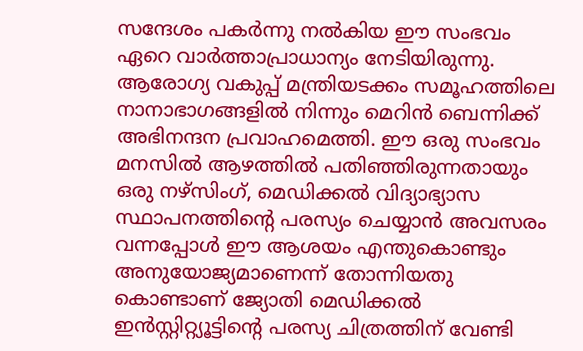സന്ദേശം പകര്‍ന്നു നല്‍കിയ ഈ സംഭവം ഏറെ വാര്‍ത്താപ്രാധാന്യം നേടിയിരുന്നു. ആരോഗ്യ വകുപ്പ് മന്ത്രിയടക്കം സമൂഹത്തിലെ നാനാഭാഗങ്ങളില്‍ നിന്നും മെറിന്‍ ബെന്നിക്ക് അഭിനന്ദന പ്രവാഹമെത്തി. ഈ ഒരു സംഭവം മനസില്‍ ആഴത്തില്‍ പതിഞ്ഞിരുന്നതായും ഒരു നഴ്‌സിംഗ്, മെഡിക്കല്‍ വിദ്യാഭ്യാസ സ്ഥാപനത്തിന്റെ പരസ്യം ചെയ്യാന്‍ അവസരം വന്നപ്പോള്‍ ഈ ആശയം എന്തുകൊണ്ടും അനുയോജ്യമാണെന്ന് തോന്നിയതു കൊണ്ടാണ് ജ്യോതി മെഡിക്കല്‍ ഇന്‍സ്റ്റിറ്റ്യൂട്ടിന്റെ പരസ്യ ചിത്രത്തിന് വേണ്ടി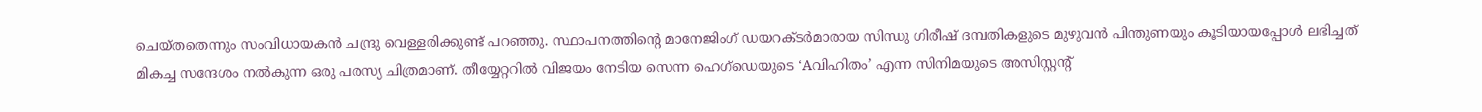ചെയ്തതെന്നും സംവിധായകന്‍ ചന്ദ്രു വെള്ളരിക്കുണ്ട് പറഞ്ഞു. സ്ഥാപനത്തിന്റെ മാനേജിംഗ് ഡയറക്ടര്‍മാരായ സിന്ധു ഗിരീഷ് ദമ്പതികളുടെ മുഴുവന്‍ പിന്തുണയും കൂടിയായപ്പോള്‍ ലഭിച്ചത് മികച്ച സന്ദേശം നല്‍കുന്ന ഒരു പരസ്യ ചിത്രമാണ്. തീയ്യേറ്ററില്‍ വിജയം നേടിയ സെന്ന ഹെഗ്‌ഡെയുടെ ‘Aവിഹിതം’ എന്ന സിനിമയുടെ അസിസ്റ്റന്റ്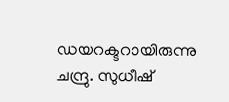ഡയറക്ടറായിരുന്നു ചന്ദ്രു. സുധീഷ്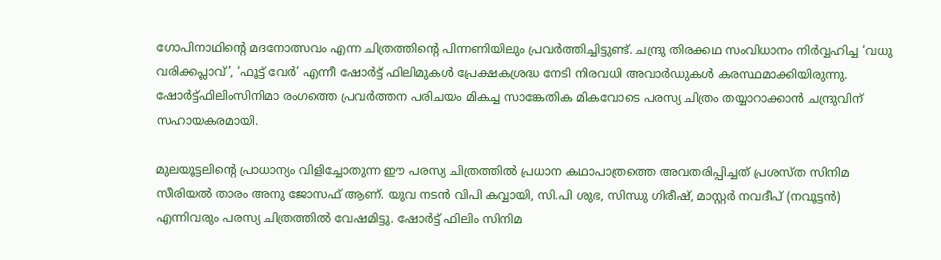ഗോപിനാഥിന്റെ മദനോത്സവം എന്ന ചിത്രത്തിന്റെ പിന്നണിയിലും പ്രവര്‍ത്തിച്ചിട്ടുണ്ട്. ചന്ദ്രു തിരക്കഥ സംവിധാനം നിര്‍വ്വഹിച്ച ‘വധു വരിക്കപ്ലാവ്’, ‘ഫൂട്ട് വേര്‍’ എന്നീ ഷോര്‍ട്ട് ഫിലിമുകള്‍ പ്രേക്ഷകശ്രദ്ധ നേടി നിരവധി അവാര്‍ഡുകള്‍ കരസ്ഥമാക്കിയിരുന്നു. ഷോര്‍ട്ട്ഫിലിംസിനിമാ രംഗത്തെ പ്രവര്‍ത്തന പരിചയം മികച്ച സാങ്കേതിക മികവോടെ പരസ്യ ചിത്രം തയ്യാറാക്കാന്‍ ചന്ദ്രുവിന് സഹായകരമായി.

മുലയൂട്ടലിന്റെ പ്രാധാന്യം വിളിച്ചോതുന്ന ഈ പരസ്യ ചിത്രത്തില്‍ പ്രധാന കഥാപാത്രത്തെ അവതരിപ്പിച്ചത് പ്രശസ്ത സിനിമ സീരിയല്‍ താരം അനു ജോസഫ് ആണ്. യുവ നടന്‍ വിപി കവ്വായി, സി.പി ശുഭ, സിന്ധു ഗിരീഷ്, മാസ്റ്റര്‍ നവദീപ് (നവൂട്ടന്‍) എന്നിവരും പരസ്യ ചിത്രത്തില്‍ വേഷമിട്ടു. ഷോര്‍ട്ട് ഫിലിം സിനിമ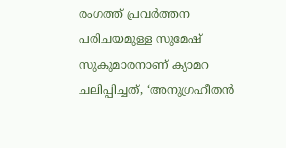രംഗത്ത് പ്രവര്‍ത്തന പരിചയമുള്ള സുമേഷ് സുകുമാരനാണ് ക്യാമറ ചലിപ്പിച്ചത്, ‘അനുഗ്രഹീതന്‍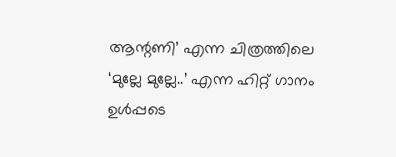ആന്റണി’ എന്ന ചിത്രത്തിലെ ‘മുല്ലേ മുല്ലേ..’ എന്ന ഹിറ്റ് ഗാനം ഉള്‍പ്പടെ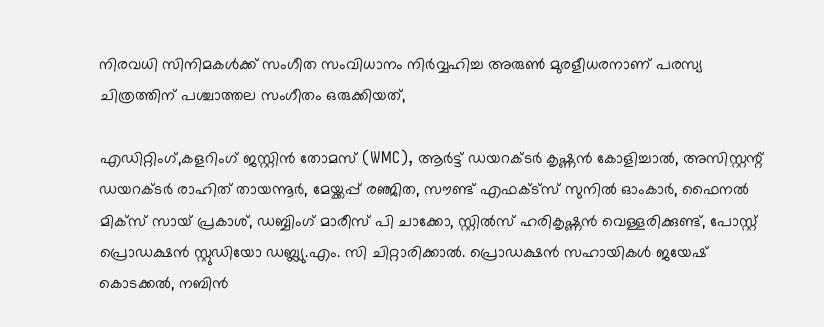നിരവധി സിനിമകള്‍ക്ക് സംഗീത സംവിധാനം നിര്‍വ്വഹിച്ച അരുണ്‍ മുരളീധരനാണ് പരസ്യ ചിത്രത്തിന് പശ്ചാത്തല സംഗീതം ഒരുക്കിയത്,

എഡിറ്റിംഗ്,കളറിംഗ് ജസ്റ്റിന്‍ തോമസ് (WMC), ആര്‍ട്ട് ഡയറക്ടര്‍ കൃഷ്ണന്‍ കോളിച്ചാല്‍, അസിസ്റ്റന്റ് ഡയറക്ടര്‍ രാഹിത് തായന്നൂര്‍, മേയ്ക്കപ്പ് രഞ്ജിത, സൗണ്ട് എഫക്ട്‌സ് സുനില്‍ ഓംകാര്‍, ഫൈനല്‍ മിക്‌സ് സായ് പ്രകാശ്, ഡബ്ബിംഗ് മാരീസ് പി ചാക്കോ, സ്റ്റില്‍സ് ഹരികൃഷ്ണന്‍ വെള്ളരിക്കുണ്ട്, പോസ്റ്റ് പ്രൊഡക്ഷന്‍ സ്റ്റുഡിയോ ഡബ്ല്യു.എം. സി ചിറ്റാരിക്കാല്‍. പ്രൊഡക്ഷന്‍ സഹായികള്‍ ജയേഷ് കൊടക്കല്‍, നബിന്‍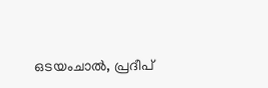ഒടയംചാല്‍, പ്രദീപ്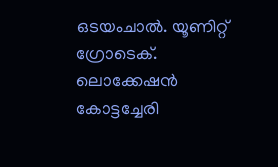ഒടയംചാല്‍. യൂണിറ്റ് ഗ്രോടെക്. ലൊക്കേഷന്‍ കോട്ടച്ചേരി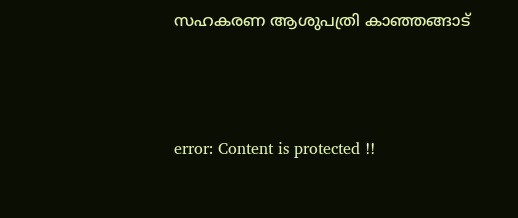സഹകരണ ആശുപത്രി കാഞ്ഞങ്ങാട്



error: Content is protected !!